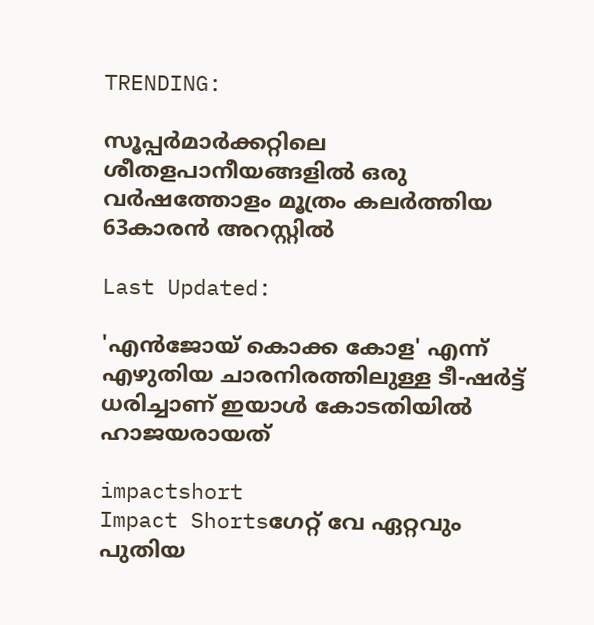TRENDING:

സൂപ്പര്‍മാര്‍ക്കറ്റിലെ ശീതളപാനീയങ്ങളില്‍ ഒരു വർഷത്തോളം മൂത്രം കലര്‍ത്തിയ 63കാരന്‍ അറസ്റ്റില്‍

Last Updated:

'എൻജോയ് കൊക്ക കോള' എന്ന് എഴുതിയ ചാരനിരത്തിലുള്ള ടീ-ഷർട്ട് ധരിച്ചാണ് ഇയാൾ കോടതിയിൽ ഹാജയരായത്

impactshort
Impact Shortsഗേറ്റ് വേ ഏറ്റവും പുതിയ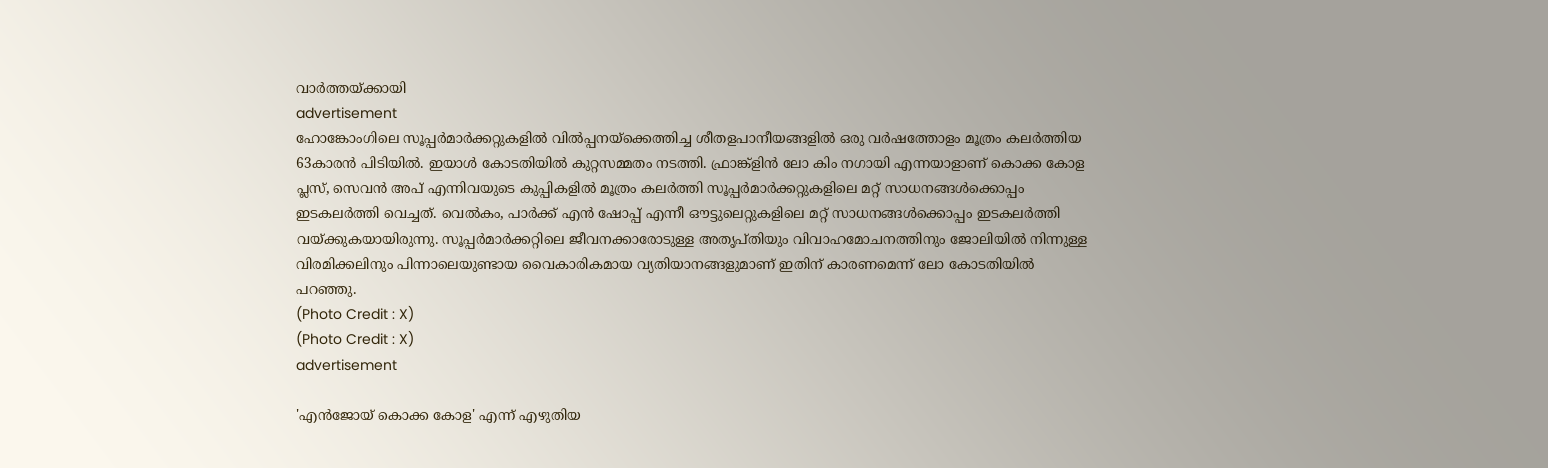വാർത്തയ്ക്കായി
advertisement
ഹോങ്കോംഗിലെ സൂപ്പർമാർക്കറ്റുകളിൽ വിൽപ്പനയ്‌ക്കെത്തിച്ച ശീതളപാനീയങ്ങളിൽ ഒരു വർഷത്തോളം മൂത്രം കലർത്തിയ 63കാരൻ പിടിയിൽ. ഇയാൾ കോടതിയിൽ കുറ്റസമ്മതം നടത്തി. ഫ്രാങ്ക്‌ളിൻ ലോ കിം നഗായി എന്നയാളാണ് കൊക്ക കോള പ്ലസ്, സെവൻ അപ് എന്നിവയുടെ കുപ്പികളിൽ മൂത്രം കലർത്തി സൂപ്പർമാർക്കറ്റുകളിലെ മറ്റ് സാധനങ്ങൾക്കൊപ്പം ഇടകലർത്തി വെച്ചത്. വെൽകം, പാർക്ക് എൻ ഷോപ്പ് എന്നീ ഔട്ടുലെറ്റുകളിലെ മറ്റ് സാധനങ്ങൾക്കൊപ്പം ഇടകലർത്തി വയ്ക്കുകയായിരുന്നു. സൂപ്പർമാർക്കറ്റിലെ ജീവനക്കാരോടുള്ള അതൃപ്തിയും വിവാഹമോചനത്തിനും ജോലിയിൽ നിന്നുള്ള വിരമിക്കലിനും പിന്നാലെയുണ്ടായ വൈകാരികമായ വ്യതിയാനങ്ങളുമാണ് ഇതിന് കാരണമെന്ന് ലോ കോടതിയിൽ പറഞ്ഞു.
(Photo Credit : X)
(Photo Credit : X)
advertisement

'എൻജോയ് കൊക്ക കോള' എന്ന് എഴുതിയ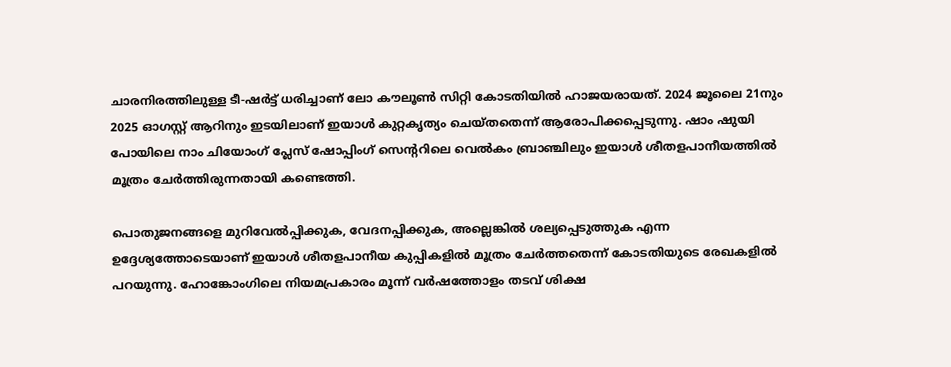ചാരനിരത്തിലുള്ള ടീ-ഷർട്ട് ധരിച്ചാണ് ലോ കൗലൂൺ സിറ്റി കോടതിയിൽ ഹാജയരായത്. 2024 ജൂലൈ 21നും 2025 ഓഗസ്റ്റ് ആറിനും ഇടയിലാണ് ഇയാൾ കുറ്റകൃത്യം ചെയ്തതെന്ന് ആരോപിക്കപ്പെടുന്നു. ഷാം ഷുയി പോയിലെ നാം ചിയോംഗ് പ്ലേസ് ഷോപ്പിംഗ് സെന്ററിലെ വെൽകം ബ്രാഞ്ചിലും ഇയാൾ ശീതളപാനീയത്തിൽ മൂത്രം ചേർത്തിരുന്നതായി കണ്ടെത്തി.

പൊതുജനങ്ങളെ മുറിവേൽപ്പിക്കുക, വേദനപ്പിക്കുക, അല്ലെങ്കിൽ ശല്യപ്പെടുത്തുക എന്ന ഉദ്ദേശ്യത്തോടെയാണ് ഇയാൾ ശീതളപാനീയ കുപ്പികളിൽ മൂത്രം ചേർത്തതെന്ന് കോടതിയുടെ രേഖകളിൽ പറയുന്നു. ഹോങ്കോംഗിലെ നിയമപ്രകാരം മൂന്ന് വർഷത്തോളം തടവ് ശിക്ഷ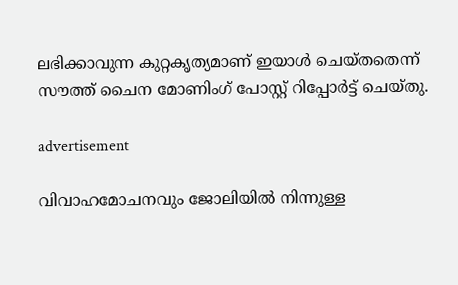ലഭിക്കാവുന്ന കുറ്റകൃത്യമാണ് ഇയാൾ ചെയ്തതെന്ന് സൗത്ത് ചൈന മോണിംഗ് പോസ്റ്റ് റിപ്പോർട്ട് ചെയ്തു.

advertisement

വിവാഹമോചനവും ജോലിയിൽ നിന്നുള്ള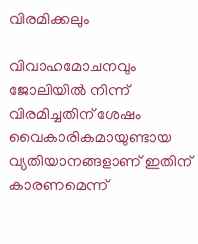വിരമിക്കലും

വിവാഹമോചനവും ജോലിയിൽ നിന്ന് വിരമിച്ചതിന് ശേഷം വൈകാരികമായുണ്ടായ വ്യതിയാനങ്ങളാണ് ഇതിന് കാരണമെന്ന്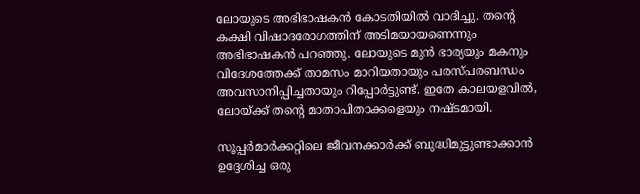ലോയുടെ അഭിഭാഷകൻ കോടതിയിൽ വാദിച്ചു. തന്റെ കക്ഷി വിഷാദരോഗത്തിന് അടിമയായണെന്നും അഭിഭാഷകൻ പറഞ്ഞു. ലോയുടെ മുൻ ഭാര്യയും മകനും വിദേശത്തേക്ക് താമസം മാറിയതായും പരസ്പരബന്ധം അവസാനിപ്പിച്ചതായും റിപ്പോർട്ടുണ്ട്. ഇതേ കാലയളവിൽ, ലോയ്ക്ക് തന്റെ മാതാപിതാക്കളെയും നഷ്ടമായി.

സൂപ്പർമാർക്കറ്റിലെ ജീവനക്കാർക്ക് ബുദ്ധിമുട്ടുണ്ടാക്കാൻ ഉദ്ദേശിച്ച ഒരു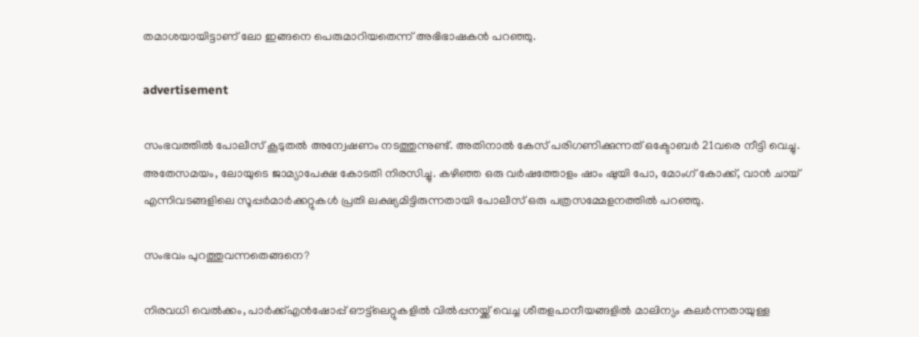തമാശയായിട്ടാണ് ലോ ഇങ്ങനെ പെരുമാറിയതെന്ന് അഭിഭാഷകൻ പറഞ്ഞു.

advertisement

സംഭവത്തിൽ പോലീസ് കൂടുതൽ അന്വേഷണം നടത്തുന്നുണ്ട്. അതിനാൽ കേസ് പരിഗണിക്കുന്നത് ഒക്ടോബർ 21വരെ നീട്ടി വെച്ചു. അതേസമയം, ലോയുടെ ജാമ്യാപേക്ഷ കോടതി നിരസിച്ചു. കഴിഞ്ഞ ഒരു വർഷത്തോളം ഷാം ഷുയി പോ, മോംഗ് കോക്ക്, വാൻ ചായ് എന്നിവടങ്ങളിലെ സൂപ്പർമാർക്കറ്റുകൾ പ്രതി ലക്ഷ്യമിട്ടിരുന്നതായി പോലീസ് ഒരു പത്രസമ്മേളനത്തിൽ പറഞ്ഞു.

സംഭവം പുറത്തുവന്നതെങ്ങനെ?

നിരവധി വെൽക്കം, പാർക്ക്എൻഷോപ്പ് ഔട്ട്‌ലെറ്റുകളിൽ വിൽപ്പനയ്ക്ക് വെച്ച ശീതളപാനീയങ്ങളിൽ മാലിന്യം കലർന്നതായുള്ള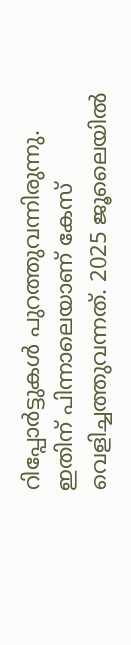റിപ്പോർട്ടുകൾ പുറത്തുവന്നിരുന്നു. ഇതിന് പിന്നാലെയാണ് കേസ് വെളിച്ചത്തുവന്നത്. 2025 ജൂലൈയിൽ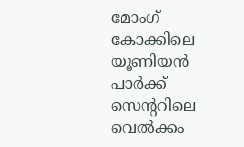മോംഗ് കോക്കിലെ യൂണിയൻ പാർക്ക് സെന്ററിലെ വെൽക്കം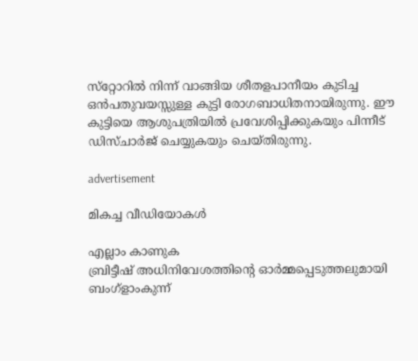സ്‌റ്റോറിൽ നിന്ന് വാങ്ങിയ ശീതളപാനീയം കുടിച്ച ഒൻപതുവയസ്സുള്ള കുട്ടി രോഗബാധിതനായിരുന്നു. ഈ കുട്ടിയെ ആശുപത്രിയിൽ പ്രവേശിപ്പിക്കുകയും പിന്നീട് ഡിസ്ചാർജ് ചെയ്യുകയും ചെയ്തിരുന്നു.

advertisement

മികച്ച വീഡിയോകൾ

എല്ലാം കാണുക
ബ്രിട്ടീഷ് അധിനിവേശത്തിൻ്റെ ഓർമ്മപ്പെടുത്തലുമായി ബംഗ്ളാംകുന്ന്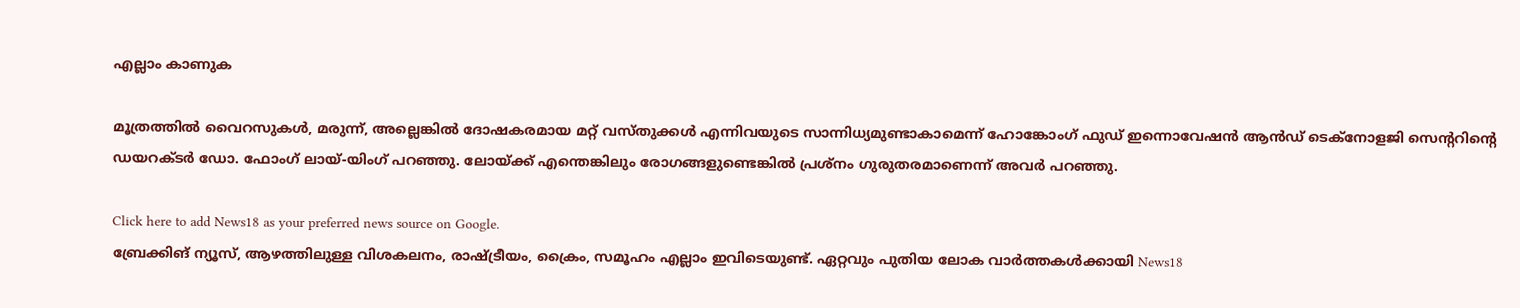എല്ലാം കാണുക

മൂത്രത്തിൽ വൈറസുകൾ, മരുന്ന്, അല്ലെങ്കിൽ ദോഷകരമായ മറ്റ് വസ്തുക്കൾ എന്നിവയുടെ സാന്നിധ്യമുണ്ടാകാമെന്ന് ഹോങ്കോംഗ് ഫുഡ് ഇന്നൊവേഷൻ ആൻഡ് ടെക്‌നോളജി സെന്ററിന്റെ ഡയറക്ടർ ഡോ. ഫോംഗ് ലായ്-യിംഗ് പറഞ്ഞു. ലോയ്ക്ക് എന്തെങ്കിലും രോഗങ്ങളുണ്ടെങ്കിൽ പ്രശ്‌നം ഗുരുതരമാണെന്ന് അവർ പറഞ്ഞു.

Click here to add News18 as your preferred news source on Google.
ബ്രേക്കിങ് ന്യൂസ്, ആഴത്തിലുള്ള വിശകലനം, രാഷ്ട്രീയം, ക്രൈം, സമൂഹം എല്ലാം ഇവിടെയുണ്ട്. ഏറ്റവും പുതിയ ലോക വാർത്തകൾക്കായി News18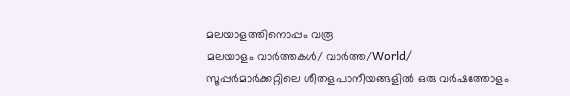മലയാളത്തിനൊപ്പം വരൂ
മലയാളം വാർത്തകൾ/ വാർത്ത/World/
സൂപ്പര്‍മാര്‍ക്കറ്റിലെ ശീതളപാനീയങ്ങളില്‍ ഒരു വർഷത്തോളം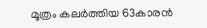മൂത്രം കലര്‍ത്തിയ 63കാരന്‍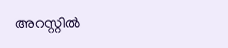അറസ്റ്റില്‍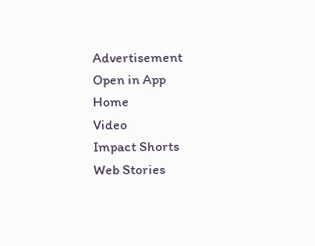Advertisement
Open in App
Home
Video
Impact Shorts
Web Stories